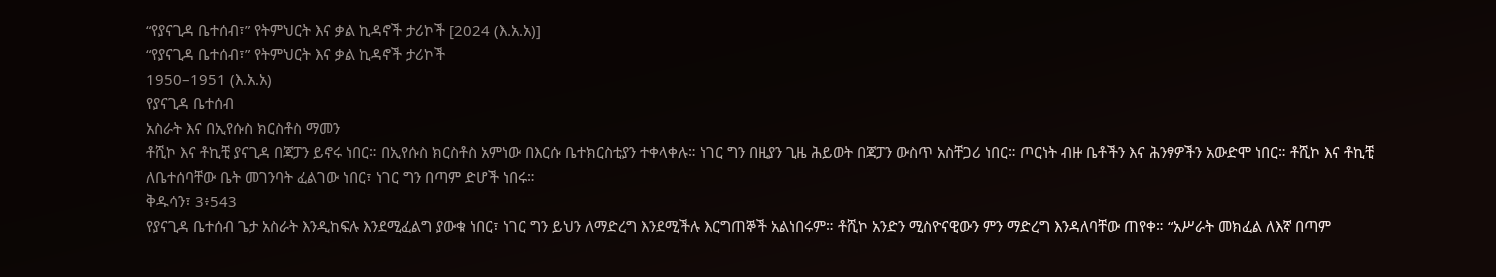“የያናጊዳ ቤተሰብ፣” የትምህርት እና ቃል ኪዳኖች ታሪኮች [2024 (እ.አ.አ)]
“የያናጊዳ ቤተሰብ፣” የትምህርት እና ቃል ኪዳኖች ታሪኮች
1950–1951 (እ.አ.አ)
የያናጊዳ ቤተሰብ
አስራት እና በኢየሱስ ክርስቶስ ማመን
ቶሺኮ እና ቶኪቺ ያናጊዳ በጃፓን ይኖሩ ነበር። በኢየሱስ ክርስቶስ አምነው በእርሱ ቤተክርስቲያን ተቀላቀሉ። ነገር ግን በዚያን ጊዜ ሕይወት በጃፓን ውስጥ አስቸጋሪ ነበር። ጦርነት ብዙ ቤቶችን እና ሕንፃዎችን አውድሞ ነበር። ቶሺኮ እና ቶኪቺ ለቤተሰባቸው ቤት መገንባት ፈልገው ነበር፣ ነገር ግን በጣም ድሆች ነበሩ።
ቅዱሳን፣ 3፥543
የያናጊዳ ቤተሰብ ጌታ አስራት እንዲከፍሉ እንደሚፈልግ ያውቁ ነበር፣ ነገር ግን ይህን ለማድረግ እንደሚችሉ እርግጠኞች አልነበሩም። ቶሺኮ አንድን ሚስዮናዊውን ምን ማድረግ እንዳለባቸው ጠየቀ። “አሥራት መክፈል ለእኛ በጣም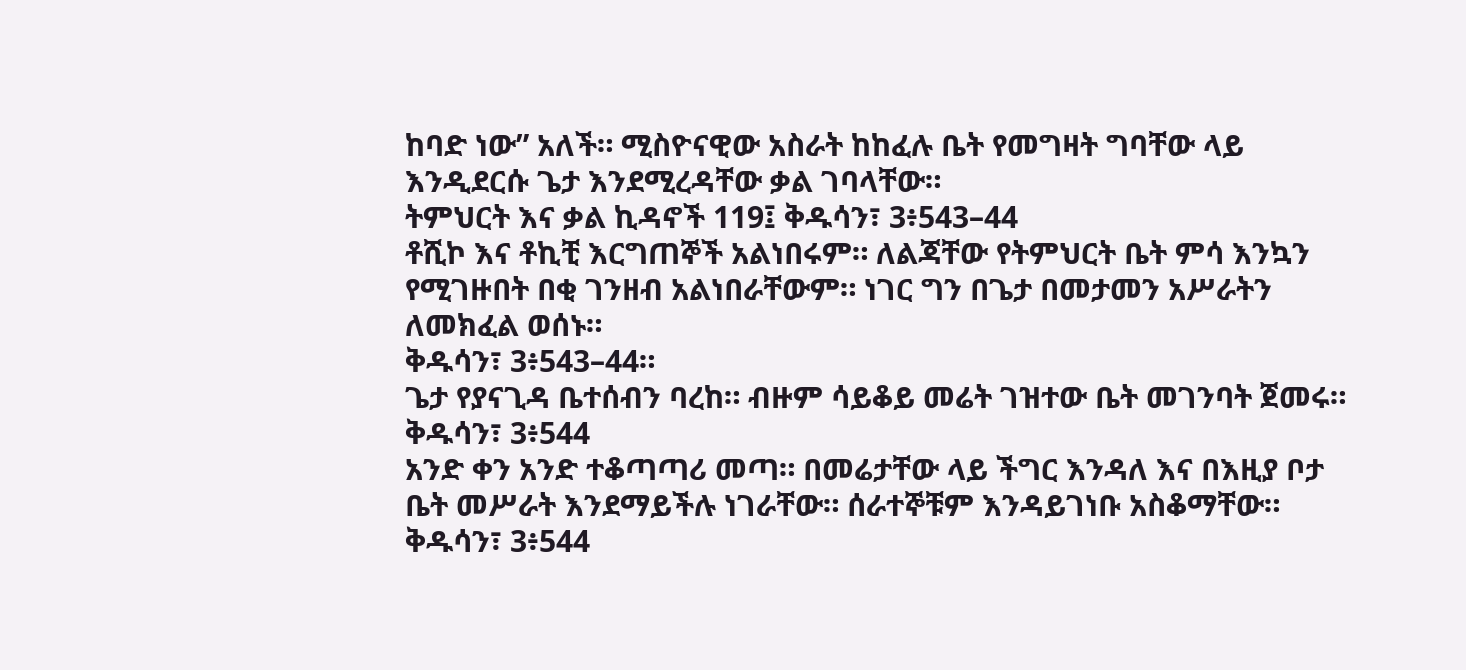ከባድ ነው” አለች። ሚስዮናዊው አስራት ከከፈሉ ቤት የመግዛት ግባቸው ላይ እንዲደርሱ ጌታ እንደሚረዳቸው ቃል ገባላቸው።
ትምህርት እና ቃል ኪዳኖች 119፤ ቅዱሳን፣ 3፥543–44
ቶሺኮ እና ቶኪቺ እርግጠኞች አልነበሩም። ለልጃቸው የትምህርት ቤት ምሳ እንኳን የሚገዙበት በቂ ገንዘብ አልነበራቸውም። ነገር ግን በጌታ በመታመን አሥራትን ለመክፈል ወሰኑ።
ቅዱሳን፣ 3፥543–44።
ጌታ የያናጊዳ ቤተሰብን ባረከ። ብዙም ሳይቆይ መሬት ገዝተው ቤት መገንባት ጀመሩ።
ቅዱሳን፣ 3፥544
አንድ ቀን አንድ ተቆጣጣሪ መጣ። በመሬታቸው ላይ ችግር እንዳለ እና በእዚያ ቦታ ቤት መሥራት እንደማይችሉ ነገራቸው። ሰራተኞቹም እንዳይገነቡ አስቆማቸው።
ቅዱሳን፣ 3፥544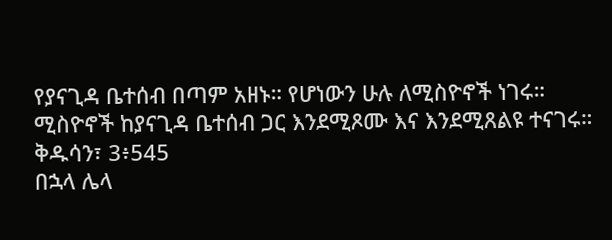የያናጊዳ ቤተሰብ በጣም አዘኑ። የሆነውን ሁሉ ለሚስዮኖች ነገሩ። ሚስዮኖች ከያናጊዳ ቤተሰብ ጋር እንደሚጾሙ እና እንደሚጸልዩ ተናገሩ።
ቅዱሳን፣ 3፥545
በኋላ ሌላ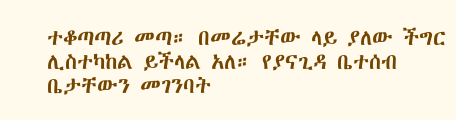ተቆጣጣሪ መጣ። በመሬታቸው ላይ ያለው ችግር ሊስተካከል ይችላል አለ። የያናጊዳ ቤተሰብ ቤታቸውን መገንባት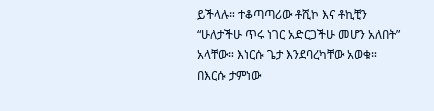ይችላሉ። ተቆጣጣሪው ቶሺኮ እና ቶኪቺን “ሁለታችሁ ጥሩ ነገር አድርጋችሁ መሆን አለበት” አላቸው። እነርሱ ጌታ እንደባረካቸው አወቁ። በእርሱ ታምነው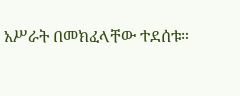አሥራት በመክፈላቸው ተደሰቱ።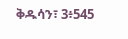ቅዱሳን፣ 3፥545